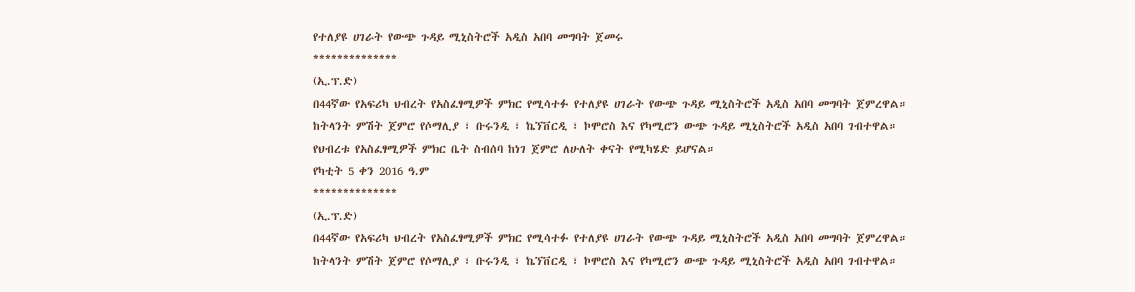የተለያዩ ሀገራት የውጭ ጉዳይ ሚኒስትሮች አዲስ አበባ መግባት ጀመሩ
**************
(ኢ.ፕ.ድ)
በ44ኛው የአፍሪካ ህብረት የአስፈፃሚዎች ምክር የሚሳተፉ የተለያዩ ሀገራት የውጭ ጉዳይ ሚኒስትሮች አዲስ አበባ መግባት ጀምረዋል።
ከትላንት ምሽት ጀምሮ የሶማሊያ ፣ ቡሩንዲ ፣ ኬኘቨርዲ ፣ ኮሞሮስ እና የካሚሮን ውጭ ጉዳይ ሚኒስትሮች አዲስ አበባ ገብተዋል።
የህብረቱ የአስፈፃሚዎች ምክር ቤት ስብሰባ ከነገ ጀምሮ ለሁለት ቀናት የሚካሄድ ይሆናል።
የካቲት 5 ቀን 2016 ዓ.ም
**************
(ኢ.ፕ.ድ)
በ44ኛው የአፍሪካ ህብረት የአስፈፃሚዎች ምክር የሚሳተፉ የተለያዩ ሀገራት የውጭ ጉዳይ ሚኒስትሮች አዲስ አበባ መግባት ጀምረዋል።
ከትላንት ምሽት ጀምሮ የሶማሊያ ፣ ቡሩንዲ ፣ ኬኘቨርዲ ፣ ኮሞሮስ እና የካሚሮን ውጭ ጉዳይ ሚኒስትሮች አዲስ አበባ ገብተዋል።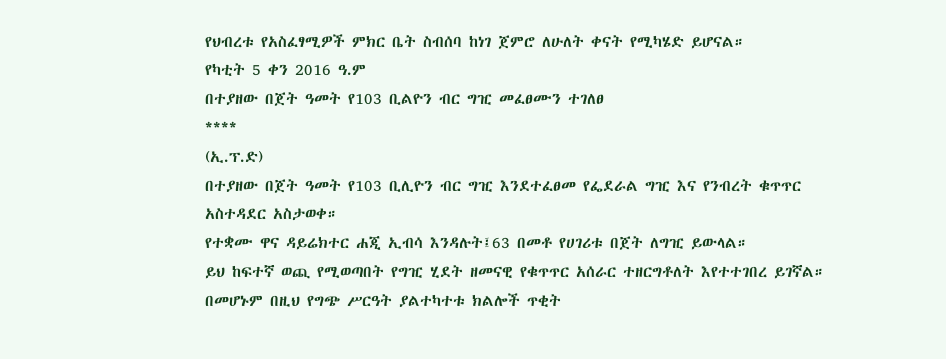የህብረቱ የአስፈፃሚዎች ምክር ቤት ስብሰባ ከነገ ጀምሮ ለሁለት ቀናት የሚካሄድ ይሆናል።
የካቲት 5 ቀን 2016 ዓ.ም
በተያዘው በጀት ዓመት የ103 ቢልዮን ብር ግዢ መፈፀሙን ተገለፀ
****
(ኢ.ፕ.ድ)
በተያዘው በጀት ዓመት የ103 ቢሊዮን ብር ግዢ እንደተፈፀመ የፌደራል ግዢ እና የንብረት ቁጥጥር አስተዳደር አስታወቀ።
የተቋሙ ዋና ዳይሬክተር ሐጂ ኢብሳ እንዳሉት፤63 በመቶ የሀገሪቱ በጀት ለግዢ ይውላል።
ይህ ከፍተኛ ወጪ የሚወጣበት የግዢ ሂደት ዘመናዊ የቁጥጥር አሰራር ተዘርግቶለት እየተተገበረ ይገኛል።
በመሆኑም በዚህ የግጭ ሥርዓት ያልተካተቱ ክልሎች ጥቂት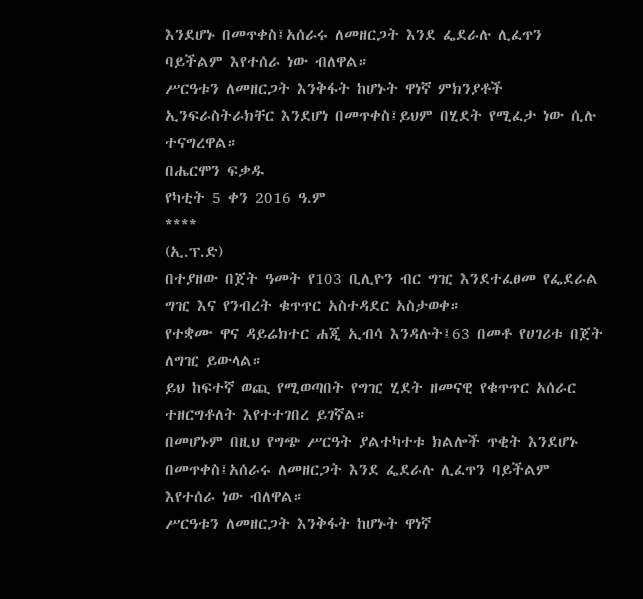እንደሆኑ በመጥቀስ፤አሰራሩ ለመዘርጋት እንደ ፌደራሉ ሊፈጥን ባይችልም እየተሰራ ነው ብለዋል።
ሥርዓቱን ለመዘርጋት እንቅፋት ከሆኑት ዋነኛ ምክንያቶች ኢንፍራስትራክቸር እንደሆነ በመጥቀስ፤ይህም በሂደት የሚፈታ ነው ሲሉ ተናግረዋል።
በሔርሞን ፍቃዱ
የካቲት 5 ቀን 2016 ዓ.ም
****
(ኢ.ፕ.ድ)
በተያዘው በጀት ዓመት የ103 ቢሊዮን ብር ግዢ እንደተፈፀመ የፌደራል ግዢ እና የንብረት ቁጥጥር አስተዳደር አስታወቀ።
የተቋሙ ዋና ዳይሬክተር ሐጂ ኢብሳ እንዳሉት፤63 በመቶ የሀገሪቱ በጀት ለግዢ ይውላል።
ይህ ከፍተኛ ወጪ የሚወጣበት የግዢ ሂደት ዘመናዊ የቁጥጥር አሰራር ተዘርግቶለት እየተተገበረ ይገኛል።
በመሆኑም በዚህ የግጭ ሥርዓት ያልተካተቱ ክልሎች ጥቂት እንደሆኑ በመጥቀስ፤አሰራሩ ለመዘርጋት እንደ ፌደራሉ ሊፈጥን ባይችልም እየተሰራ ነው ብለዋል።
ሥርዓቱን ለመዘርጋት እንቅፋት ከሆኑት ዋነኛ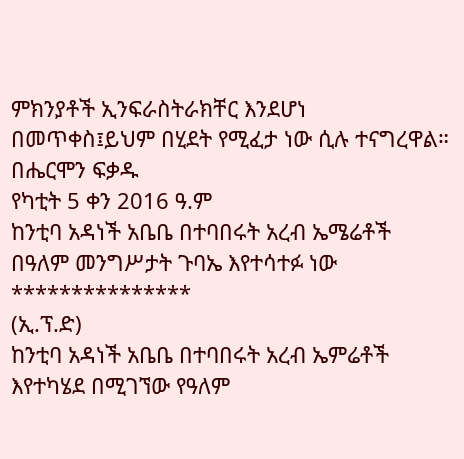ምክንያቶች ኢንፍራስትራክቸር እንደሆነ በመጥቀስ፤ይህም በሂደት የሚፈታ ነው ሲሉ ተናግረዋል።
በሔርሞን ፍቃዱ
የካቲት 5 ቀን 2016 ዓ.ም
ከንቲባ አዳነች አቤቤ በተባበሩት አረብ ኤሜሬቶች በዓለም መንግሥታት ጉባኤ እየተሳተፉ ነው
***************
(ኢ.ፕ.ድ)
ከንቲባ አዳነች አቤቤ በተባበሩት አረብ ኤምሬቶች እየተካሄደ በሚገኘው የዓለም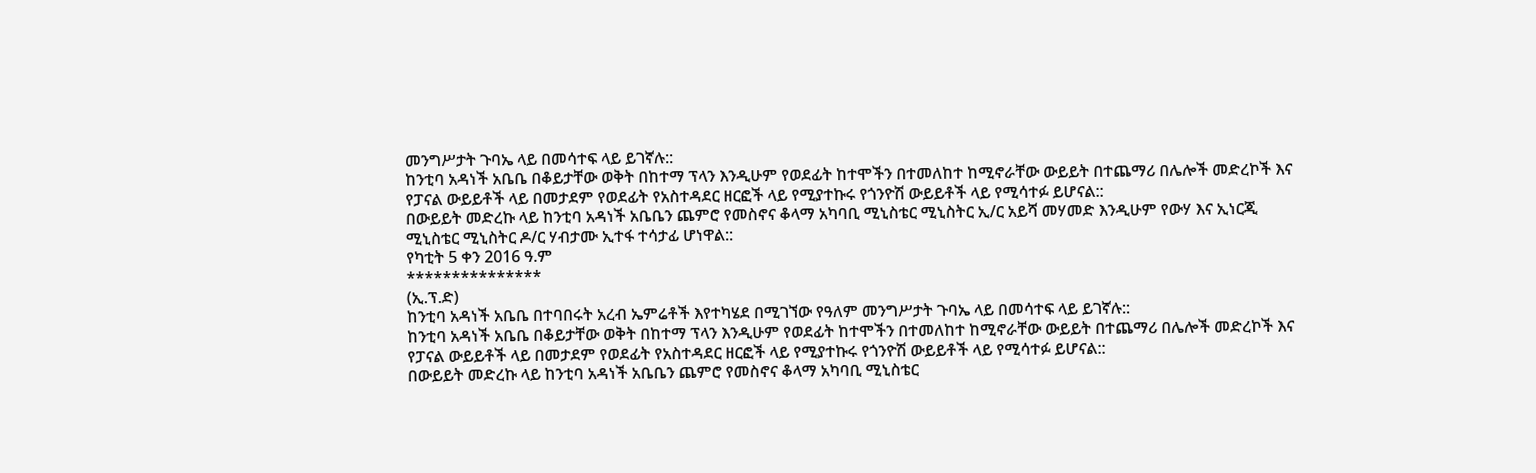መንግሥታት ጉባኤ ላይ በመሳተፍ ላይ ይገኛሉ::
ከንቲባ አዳነች አቤቤ በቆይታቸው ወቅት በከተማ ፕላን እንዲሁም የወደፊት ከተሞችን በተመለከተ ከሚኖራቸው ውይይት በተጨማሪ በሌሎች መድረኮች እና የፓናል ውይይቶች ላይ በመታደም የወደፊት የአስተዳደር ዘርፎች ላይ የሚያተኩሩ የጎንዮሽ ውይይቶች ላይ የሚሳተፉ ይሆናል::
በውይይት መድረኩ ላይ ከንቲባ አዳነች አቤቤን ጨምሮ የመስኖና ቆላማ አካባቢ ሚኒስቴር ሚኒስትር ኢ/ር አይሻ መሃመድ እንዲሁም የውሃ እና ኢነርጂ ሚኒስቴር ሚኒስትር ዶ/ር ሃብታሙ ኢተፋ ተሳታፊ ሆነዋል::
የካቲት 5 ቀን 2016 ዓ.ም
***************
(ኢ.ፕ.ድ)
ከንቲባ አዳነች አቤቤ በተባበሩት አረብ ኤምሬቶች እየተካሄደ በሚገኘው የዓለም መንግሥታት ጉባኤ ላይ በመሳተፍ ላይ ይገኛሉ::
ከንቲባ አዳነች አቤቤ በቆይታቸው ወቅት በከተማ ፕላን እንዲሁም የወደፊት ከተሞችን በተመለከተ ከሚኖራቸው ውይይት በተጨማሪ በሌሎች መድረኮች እና የፓናል ውይይቶች ላይ በመታደም የወደፊት የአስተዳደር ዘርፎች ላይ የሚያተኩሩ የጎንዮሽ ውይይቶች ላይ የሚሳተፉ ይሆናል::
በውይይት መድረኩ ላይ ከንቲባ አዳነች አቤቤን ጨምሮ የመስኖና ቆላማ አካባቢ ሚኒስቴር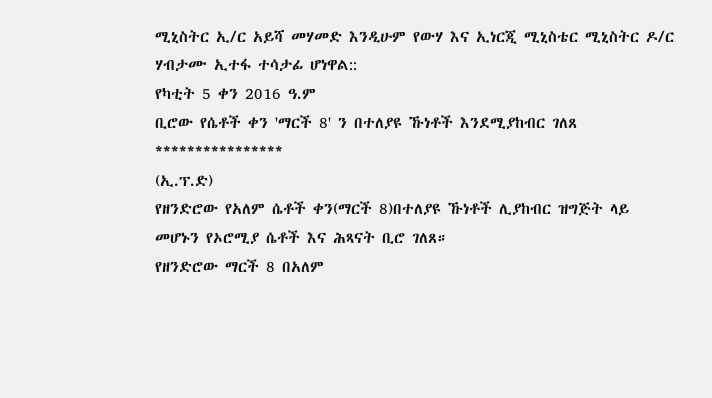ሚኒስትር ኢ/ር አይሻ መሃመድ እንዲሁም የውሃ እና ኢነርጂ ሚኒስቴር ሚኒስትር ዶ/ር ሃብታሙ ኢተፋ ተሳታፊ ሆነዋል::
የካቲት 5 ቀን 2016 ዓ.ም
ቢሮው የሴቶች ቀን 'ማርች 8' ን በተለያዩ ኹነቶች እንደሚያከብር ገለጸ
****************
(ኢ.ፕ.ድ)
የዘንድሮው የአለም ሴቶች ቀን(ማርች 8)በተለያዩ ኹነቶች ሊያከብር ዝግጅት ላይ መሆኑን የኦሮሚያ ሴቶች እና ሕጻናት ቢሮ ገለጸ።
የዘንድሮው ማርች 8 በአለም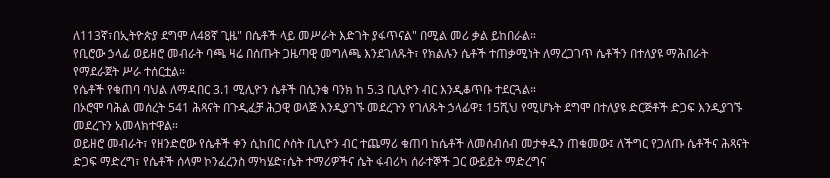ለ113ኛ፣በኢትዮጵያ ደግሞ ለ48ኛ ጊዜ" በሴቶች ላይ መሥራት እድገት ያፋጥናል" በሚል መሪ ቃል ይከበራል።
የቢሮው ኃላፊ ወይዘሮ መብራት ባጫ ዛሬ በሰጡት ጋዜጣዊ መግለጫ እንደገለጹት፣ የክልሉን ሴቶች ተጠቃሚነት ለማረጋገጥ ሴቶችን በተለያዩ ማሕበራት የማደራጀት ሥራ ተሰርቷል።
የሴቶች የቁጠባ ባህል ለማዳበር 3.1 ሚሊዮን ሴቶች በሲንቄ ባንክ ከ 5.3 ቢሊዮን ብር እንዲቆጥቡ ተደርጓል።
በኦሮሞ ባሕል መሰረት 541 ሕጻናት በጉዲፈቻ ሕጋዊ ወላጅ እንዲያገኙ መደረጉን የገለጹት ኃላፊዋ፤ 15ሺህ የሚሆኑት ደግሞ በተለያዩ ድርጅቶች ድጋፍ እንዲያገኙ መደረጉን አመላክተዋል።
ወይዘሮ መብራት፣ የዘንድሮው የሴቶች ቀን ሲከበር ሶስት ቢሊዮን ብር ተጨማሪ ቁጠባ ከሴቶች ለመሰብሰብ መታቀዱን ጠቁመው፤ ለችግር የጋለጡ ሴቶችና ሕጻናት ድጋፍ ማድረግ፣ የሴቶች ሰላም ኮንፈረንስ ማካሄድ፣ሴት ተማሪዎችና ሴት ፋብሪካ ሰራተኞች ጋር ውይይት ማድረግና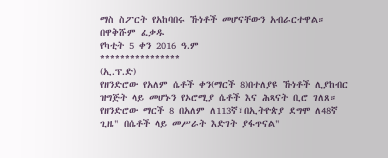ማስ ስፖርት የአከባበሩ ኹነቶች መሆናቸውን አብራርተዋል።
በዋቅሹም ፈቃዱ
የካቲት 5 ቀን 2016 ዓ.ም
****************
(ኢ.ፕ.ድ)
የዘንድሮው የአለም ሴቶች ቀን(ማርች 8)በተለያዩ ኹነቶች ሊያከብር ዝግጅት ላይ መሆኑን የኦሮሚያ ሴቶች እና ሕጻናት ቢሮ ገለጸ።
የዘንድሮው ማርች 8 በአለም ለ113ኛ፣በኢትዮጵያ ደግሞ ለ48ኛ ጊዜ" በሴቶች ላይ መሥራት እድገት ያፋጥናል"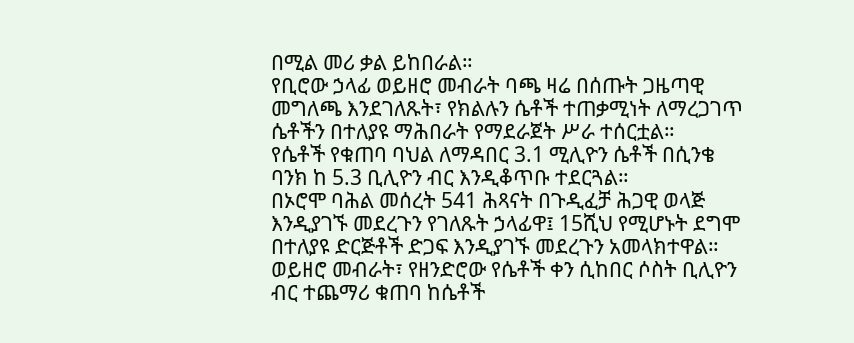በሚል መሪ ቃል ይከበራል።
የቢሮው ኃላፊ ወይዘሮ መብራት ባጫ ዛሬ በሰጡት ጋዜጣዊ መግለጫ እንደገለጹት፣ የክልሉን ሴቶች ተጠቃሚነት ለማረጋገጥ ሴቶችን በተለያዩ ማሕበራት የማደራጀት ሥራ ተሰርቷል።
የሴቶች የቁጠባ ባህል ለማዳበር 3.1 ሚሊዮን ሴቶች በሲንቄ ባንክ ከ 5.3 ቢሊዮን ብር እንዲቆጥቡ ተደርጓል።
በኦሮሞ ባሕል መሰረት 541 ሕጻናት በጉዲፈቻ ሕጋዊ ወላጅ እንዲያገኙ መደረጉን የገለጹት ኃላፊዋ፤ 15ሺህ የሚሆኑት ደግሞ በተለያዩ ድርጅቶች ድጋፍ እንዲያገኙ መደረጉን አመላክተዋል።
ወይዘሮ መብራት፣ የዘንድሮው የሴቶች ቀን ሲከበር ሶስት ቢሊዮን ብር ተጨማሪ ቁጠባ ከሴቶች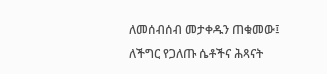ለመሰብሰብ መታቀዱን ጠቁመው፤ ለችግር የጋለጡ ሴቶችና ሕጻናት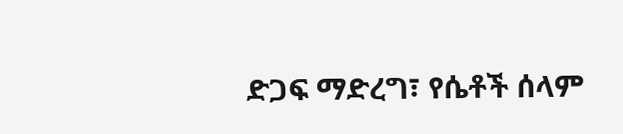ድጋፍ ማድረግ፣ የሴቶች ሰላም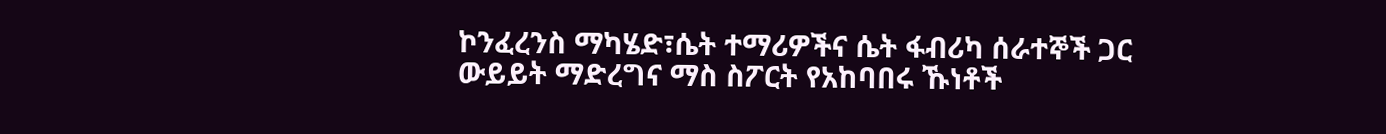ኮንፈረንስ ማካሄድ፣ሴት ተማሪዎችና ሴት ፋብሪካ ሰራተኞች ጋር ውይይት ማድረግና ማስ ስፖርት የአከባበሩ ኹነቶች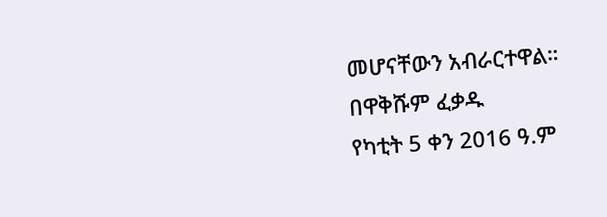መሆናቸውን አብራርተዋል።
በዋቅሹም ፈቃዱ
የካቲት 5 ቀን 2016 ዓ.ም